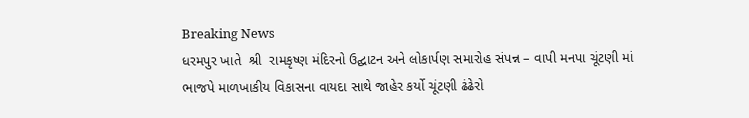Breaking News
ધરમપુર ખાતે  શ્રી  રામકૃષ્ણ મંદિરનો ઉદ્ઘાટન અને લોકાર્પણ સમારોહ સંપન્ન – વાપી મનપા ચૂંટણી માં ભાજપે માળખાકીય વિકાસના વાયદા સાથે જાહેર કર્યો ચૂંટણી ઢંઢેરો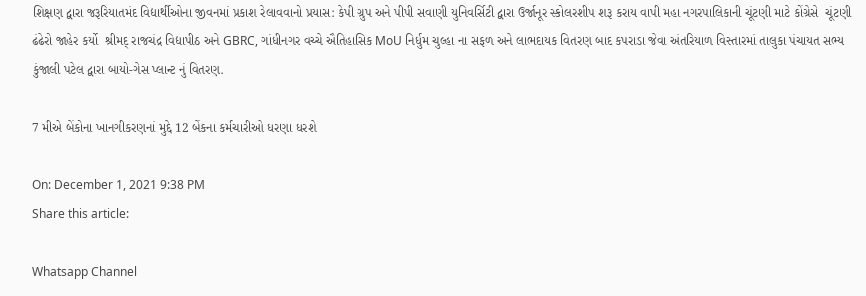શિક્ષણ દ્વારા જરૂરિયાતમંદ વિદ્યાર્થીઓના જીવનમાં પ્રકાશ રેલાવવાનો પ્રયાસ: કેપી ગ્રુપ અને પીપી સવાણી યુનિવર્સિટી દ્વારા ઉર્જાનૂર સ્કોલરશીપ શરૂ કરાય વાપી મહા નગરપાલિકાની ચૂંટણી માટે કોંગ્રેસે  ચૂંટણી ઢંઢેરો જાહેર કર્યો  શ્રીમદ્ રાજચંદ્ર વિદ્યાપીઠ અને GBRC, ગાંધીનગર વચ્ચે ઐતિહાસિક MoU નિર્ધુમ ચુલ્હા ના સફળ અને લાભદાયક વિતરણ બાદ કપરાડા જેવા અંતરિયાળ વિસ્તારમાં તાલુકા પંચાયત સભ્ય કુંજાલી પટેલ દ્વારા બાયો-ગેસ પ્લાન્ટ નું વિતરણ.

7 મીએ બેંકોના ખાનગીકરણનાં મુદ્દે 12 બેંકના કર્મચારીઓ ધરણા ધરશે

On: December 1, 2021 9:38 PM
Share this article:

Whatsapp Channel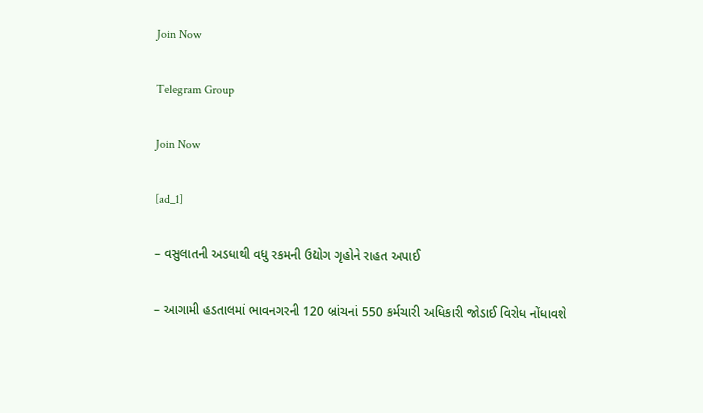Join Now

Telegram Group

Join Now

[ad_1]

– વસુલાતની અડધાથી વધુ રકમની ઉદ્યોગ ગૃહોને રાહત અપાઈ

– આગામી હડતાલમાં ભાવનગરની 120 બ્રાંચનાં 550 કર્મચારી અધિકારી જોડાઈ વિરોધ નોંધાવશે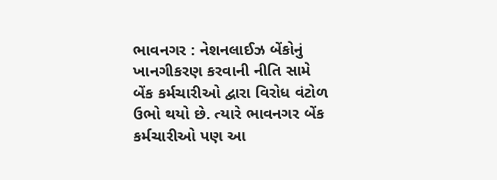ભાવનગર : નેશનલાઈઝ બેંકોનું ખાનગીકરણ કરવાની નીતિ સામે બેંક કર્મચારીઓ દ્વારા વિરોધ વંટોળ ઉભો થયો છે. ત્યારે ભાવનગર બેંક કર્મચારીઓ પણ આ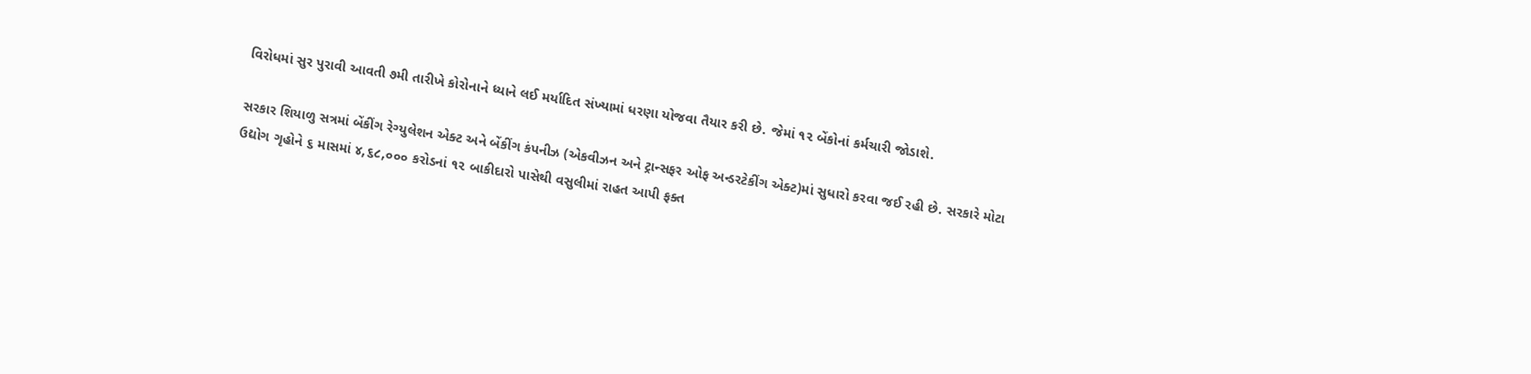વિરોધમાં સુર પુરાવી આવતી ૭મી તારીખે કોરોનાને ધ્યાને લઈ મર્યાદિત સંખ્યામાં ધરણા યોજવા તૈયાર કરી છે. જેમાં ૧૨ બેંકોનાં કર્મચારી જોડાશે.

સરકાર શિયાળુ સત્રમાં બેંકીંગ રેગ્યુલેશન એક્ટ અને બેંકીંગ કંપનીઝ (એકવીઝન અને ટ્રાન્સફર ઓફ અન્ડરટેકીંગ એક્ટ)માં સુધારો કરવા જઈ રહી છે. સરકારે મોટા ઉદ્યોગ ગૃહોને ૬ માસમાં ૪,૬૮,૦૦૦ કરોડનાં ૧૨ બાકીદારો પાસેથી વસુલીમાં રાહત આપી ફક્ત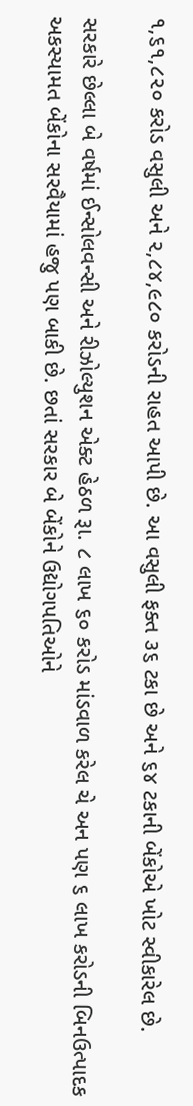૧,૬૧,૮૨૦ કરોડ વસુલી અને ૨,૮૪,૯૮૦ કરોડની રાહત આપી છે. આ વસુલી ફક્ત ૩૬ ટકા છે અને ૬૪ ટકાની બેંકોએ ખોટ સ્વીકારેલ છે.

સરકારે છેલ્લા બે વર્ષમાં ઈન્સોલવન્સી અને રીઝોલ્યુશન એક્ટ હેઠળ રૂા. ૮ લાખ ૬૦ કરોડ માંડવાળ કરેલ ચે અન પણ ૬ લાખ કરોડની બિનઉત્પાદક અકસ્યામત બેંકોના સરવૈયામાં હજુ પણ બાકી છે. છતાં સરકાર બે બેંકોને ઉદ્યોગપતિઓને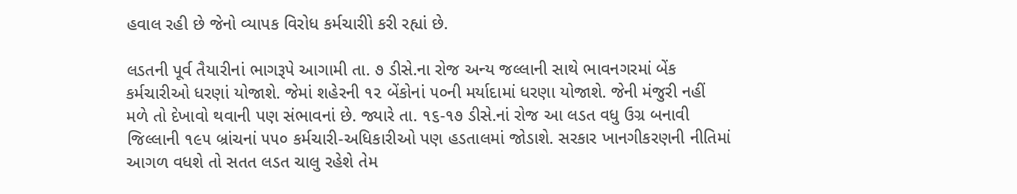હવાલ રહી છે જેનો વ્યાપક વિરોધ કર્મચારીો કરી રહ્યાં છે.

લડતની પૂર્વ તૈયારીનાં ભાગરૂપે આગામી તા. ૭ ડીસે.ના રોજ અન્ય જલ્લાની સાથે ભાવનગરમાં બેંક કર્મચારીઓ ધરણાં યોજાશે. જેમાં શહેરની ૧૨ બેંકોનાં ૫૦ની મર્યાદામાં ધરણા યોજાશે. જેની મંજુરી નહીં મળે તો દેખાવો થવાની પણ સંભાવનાં છે. જ્યારે તા. ૧૬-૧૭ ડીસે.નાં રોજ આ લડત વધુ ઉગ્ર બનાવી જિલ્લાની ૧૯૫ બ્રાંચનાં ૫૫૦ કર્મચારી-અધિકારીઓ પણ હડતાલમાં જોડાશે. સરકાર ખાનગીકરણની નીતિમાં આગળ વધશે તો સતત લડત ચાલુ રહેશે તેમ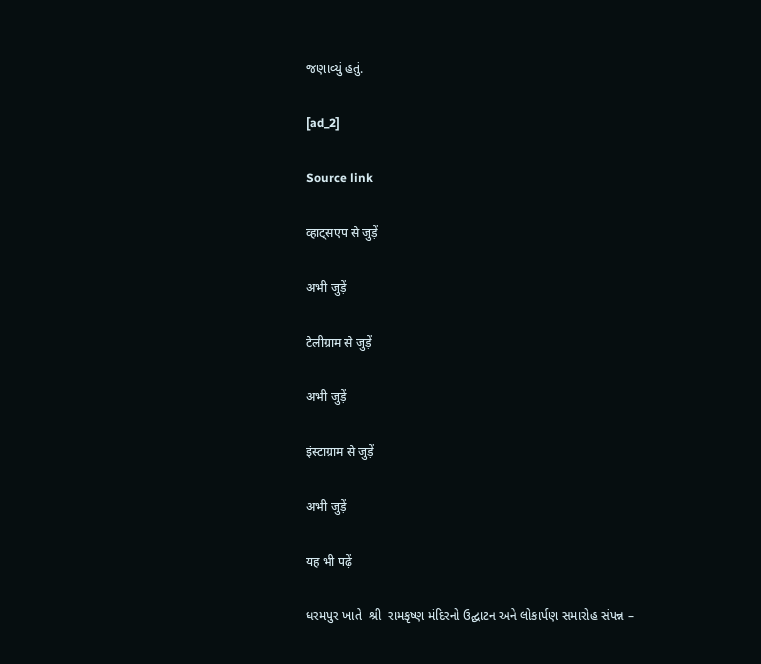જણાવ્યું હતું.

[ad_2]

Source link

व्हाट्सएप से जुड़ें

अभी जुड़ें

टेलीग्राम से जुड़ें

अभी जुड़ें

इंस्टाग्राम से जुड़ें

अभी जुड़ें

यह भी पढ़ें

ધરમપુર ખાતે  શ્રી  રામકૃષ્ણ મંદિરનો ઉદ્ઘાટન અને લોકાર્પણ સમારોહ સંપન્ન –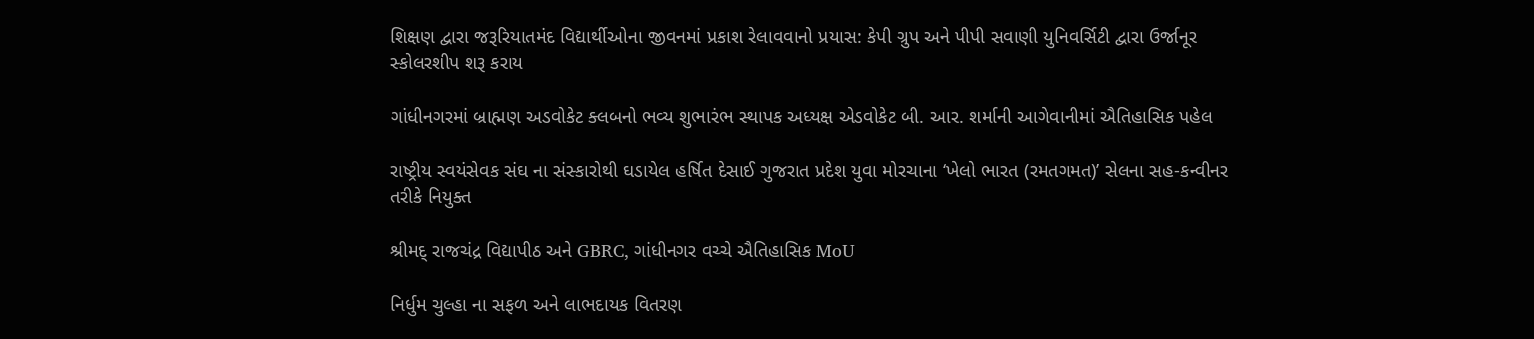શિક્ષણ દ્વારા જરૂરિયાતમંદ વિદ્યાર્થીઓના જીવનમાં પ્રકાશ રેલાવવાનો પ્રયાસ: કેપી ગ્રુપ અને પીપી સવાણી યુનિવર્સિટી દ્વારા ઉર્જાનૂર સ્કોલરશીપ શરૂ કરાય

ગાંધીનગરમાં બ્રાહ્મણ અડવોકેટ ક્લબનો ભવ્ય શુભારંભ સ્થાપક અધ્યક્ષ એડવોકેટ બી. આર. શર્માની આગેવાનીમાં ઐતિહાસિક પહેલ

રાષ્ટ્રીય સ્વયંસેવક સંઘ ના સંસ્કારોથી ઘડાયેલ હર્ષિત દેસાઈ ગુજરાત પ્રદેશ યુવા મોરચાના ‘ખેલો ભારત (રમતગમત)’ સેલના સહ-કન્વીનર તરીકે નિયુક્ત

શ્રીમદ્ રાજચંદ્ર વિદ્યાપીઠ અને GBRC, ગાંધીનગર વચ્ચે ઐતિહાસિક MoU

નિર્ધુમ ચુલ્હા ના સફળ અને લાભદાયક વિતરણ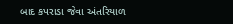બાદ કપરાડા જેવા અંતરિયાળ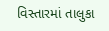વિસ્તારમાં તાલુકા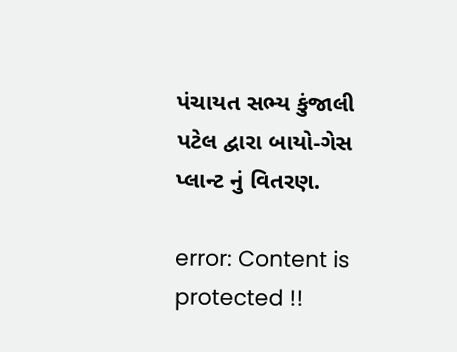પંચાયત સભ્ય કુંજાલી પટેલ દ્વારા બાયો-ગેસ પ્લાન્ટ નું વિતરણ.

error: Content is protected !!